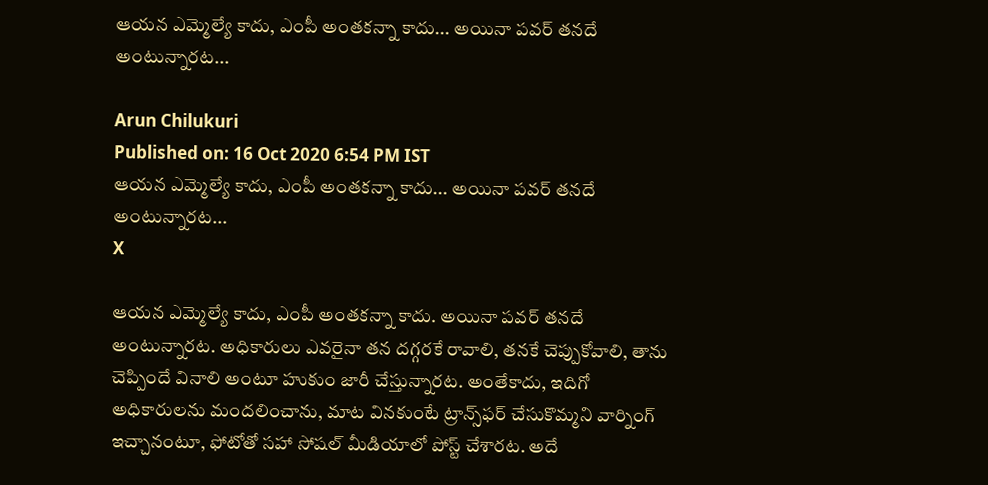ఆయన ఎమ్మెల్యే కాదు, ఎంపీ అంతకన్నా కాదు... అయినా పవర్‌ తనదే అంటున్నారట...

Arun Chilukuri
Published on: 16 Oct 2020 6:54 PM IST
ఆయన ఎమ్మెల్యే కాదు, ఎంపీ అంతకన్నా కాదు... అయినా పవర్‌ తనదే అంటున్నారట...
X

ఆయన ఎమ్మెల్యే కాదు, ఎంపీ అంతకన్నా కాదు. అయినా పవర్‌ తనదే అంటున్నారట. అధికారులు ఎవరైనా తన దగ్గరకే రావాలి, తనకే చెప్పుకోవాలి, తాను చెప్పిందే వినాలి అంటూ హుకుం జారీ చేస్తున్నారట. అంతేకాదు, ఇదిగో అధికారులను మందలించాను, మాట వినకుంటే ట్రాన్స్‌ఫర్‌ చేసుకొమ్మని వార్నింగ్‌ ఇచ్చానంటూ, ఫోటోతో సహా సోషల్ మీడియాలో పోస్ట్‌ చేశారట. అదే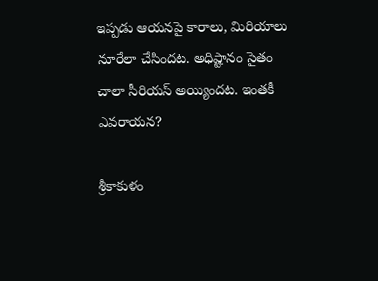ఇప్పడు ఆయనపై కారాలు, మిరియాలు నూరేలా చేసిందట. అధిష్టానం సైతం చాలా సీరియస్‌ అయ్యిందట. ఇంతకీ ఎవరాయన?

శ్రీకాకుళం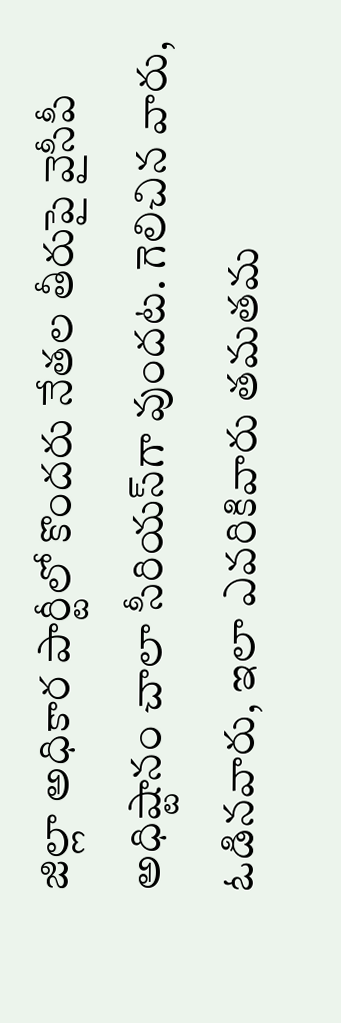జిల్లా అధికార పార్టీలో కొందరు నేతల తీరుపై వైసీపీ అధిష్టానం చాలా సీరియస్‌గా వుందట. గెలిచిన వారు, ఓడినవారు, ఇలా ఎవరికివారు తమతమ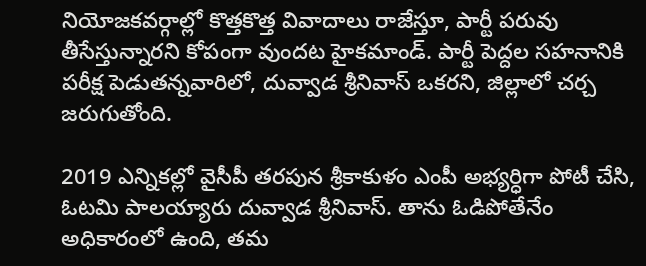నియోజకవర్గాల్లో కొత్తకొత్త వివాదాలు రాజేస్తూ, పార్టీ పరువు తీసేస్తున్నారని కోపంగా వుందట హైకమాండ్. పార్టీ పెద్దల సహనానికి పరీక్ష పెడుతన్నవారిలో, దువ్వాడ శ్రీనివాస్ ఒకరని, జిల్లాలో చర్చ జరుగుతోంది.

2019 ఎన్నికల్లో వైసీపీ తరపున శ్రీకాకుళం ఎంపీ అభ్యర్ధిగా పోటీ చేసి, ఓటమి పాలయ్యారు దువ్వాడ శ్రీనివాస్. తాను ఓడిపోతేనేం అధికారంలో ఉంది, తమ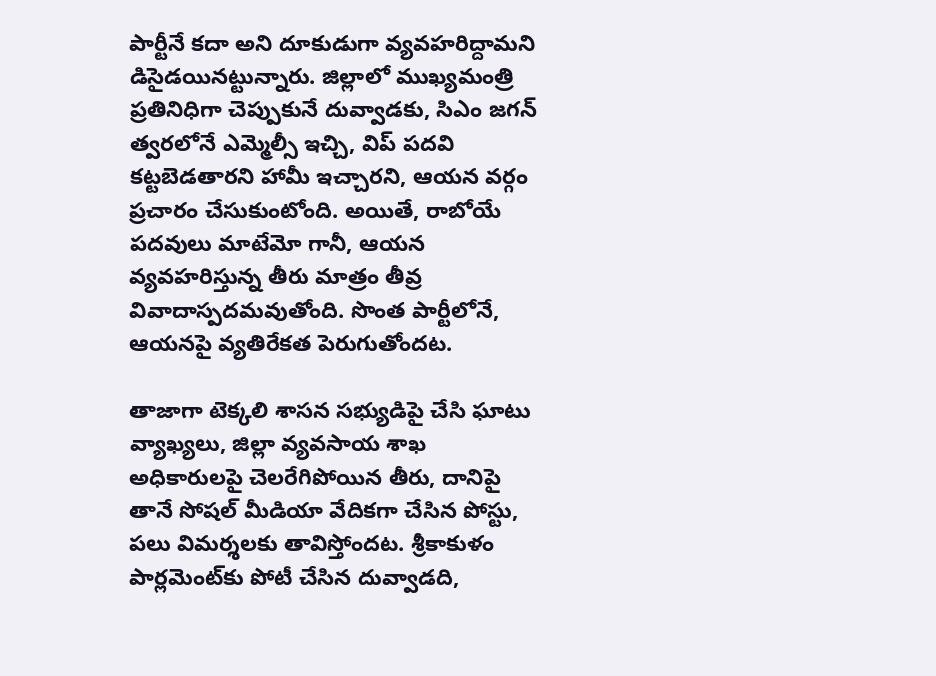పార్టీనే కదా అని దూకుడుగా వ్యవహరిద్దామని డిసైడయినట్టున్నారు. జిల్లాలో ముఖ్యమంత్రి ప్రతినిధిగా చెప్పుకునే దువ్వాడకు, సిఎం జగన్ త్వరలోనే ఎమ్మెల్సీ ఇచ్చి, విప్ పదవి కట్టబెడతారని హామీ ఇచ్చారని, ఆయన వర్గం ప్రచారం చేసుకుంటోంది. అయితే, రాబోయే పదవులు మాటేమో గానీ, ఆయన వ్యవహరిస్తున్న తీరు మాత్రం తీవ్ర వివాదాస్పదమవుతోంది. సొంత పార్టీలోనే, ఆయనపై వ్యతిరేకత పెరుగుతోందట.

తాజాగా టెక్కలి శాసన సభ్యుడిపై చేసి ఘాటు వ్యాఖ్యలు, జిల్లా వ్యవసాయ శాఖ అధికారులపై చెలరేగిపోయిన తీరు, దానిపై తానే సోషల్ మీడియా వేదికగా చేసిన పోస్టు, పలు విమర్శలకు తావిస్తోందట. శ్రీకాకుళం పార్లమెంట్‌కు పోటీ చేసిన దువ్వాడది,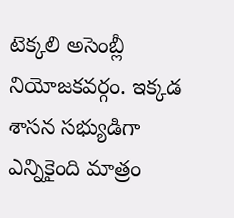టెక్కలి అసెంబ్లీ నియోజకవర్గం. ఇక్కడ శాసన సభ్యుడిగా ఎన్నికైంది మాత్రం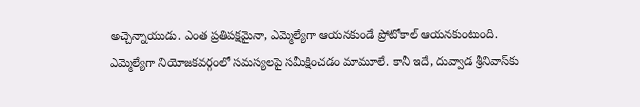అచ్చెన్నాయుడు. ఎంత ప్రతిపక్షమైనా, ఎమ్మెల్యేగా ఆయనకుండే ప్రోటోకాల్ ఆయనకుంటుంది. ఎమ్మెల్యేగా నియోజకవర్గంలో సమస్యలపై సమీక్షించడం మామూలే. కానీ ఇదే, దువ్వాడ శ్రీనివాస్‌కు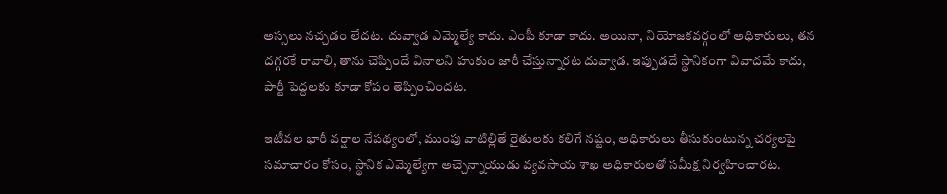అస్సలు నచ్చడం లేదట. దువ్వాడ ఎమ్మెల్యే కాదు. ఎంపీ కూడా కాదు. అయినా, నియోజకవర్గంలో అధికారులు, తన దగ్గరకే రావాలి, తాను చెప్పిందే వినాలని హుకుం జారీ చేస్తున్నారట దువ్వాడ. ఇప్పుడదే స్థానికంగా వివాదమే కాదు, పార్టీ పెద్దలకు కూడా కోపం తెప్పించిందట.

ఇటీవల భారీ వర్షాల నేపథ్యంలో, ముంపు వాటిల్లితే రైతులకు కలిగే నష్టం, అధికారులు తీసుకుంటున్న చర్యలపై సమాచారం కోసం, స్థానిక ఎమ్మెల్యేగా అచ్చెన్నాయుడు వ్యవసాయ శాఖ అధికారులతో సమీక్ష నిర్వహించారట.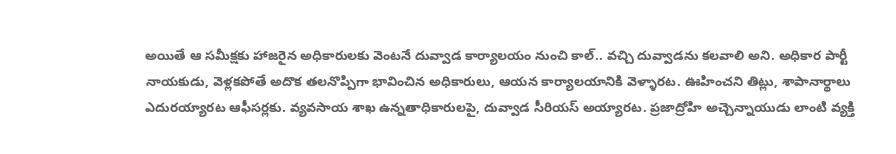అయితే ఆ సమీక్షకు హాజరైన అధికారులకు వెంటనే దువ్వాడ కార్యాలయం నుంచి కాల్.. వచ్చి దువ్వాడను కలవాలి అని. అధికార పార్టీ నాయకుడు, వెళ్లకపోతే అదొక తలనొప్పిగా భావించిన అధికారులు, ఆయన కార్యాలయానికి వెళ్ళారట. ఊహించని తిట్లు, శాపానార్థాలు ఎదురయ్యారట ఆఫీసర్లకు. వ్యవసాయ శాఖ ఉన్నతాధికారులపై, దువ్వాడ సీరియస్ అయ్యారట. ప్రజాద్రోహి అచ్చెన్నాయుడు లాంటి వ్యక్తి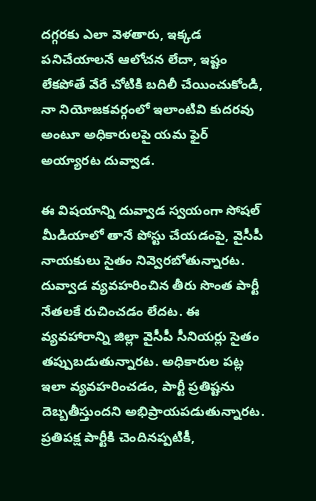దగ్గరకు ఎలా వెళతారు, ఇక్కడ పనిచేయాలనే ఆలోచన లేదా, ఇష్టం లేకపోతే వేరే చోటికి బదిలీ చేయించుకోండి, నా నియోజకవర్గంలో ఇలాంటివి కుదరవు అంటూ అధికారులపై యమ ఫైర్‌ అయ్యారట దువ్వాడ.

ఈ విషయాన్ని దువ్వాడ స్వయంగా సోషల్ మీడియాలో తానే పోస్టు చేయడంపై, వైసీపీ నాయకులు సైతం నివ్వెరబోతున్నారట. దువ్వాడ వ్యవహరించిన తీరు సొంత పార్టీ నేతలకే రుచించడం లేదట. ఈ వ్యవహారాన్ని జిల్లా వైసీపీ సీనియర్లు సైతం తప్పుబడుతున్నారట. అధికారుల పట్ల ఇలా వ్యవహరించడం, పార్టీ ప్రతిష్టను దెబ్బతీస్తుందని అభిప్రాయపడుతున్నారట. ప్రతిపక్ష పార్టీకి చెందినప్పటికీ,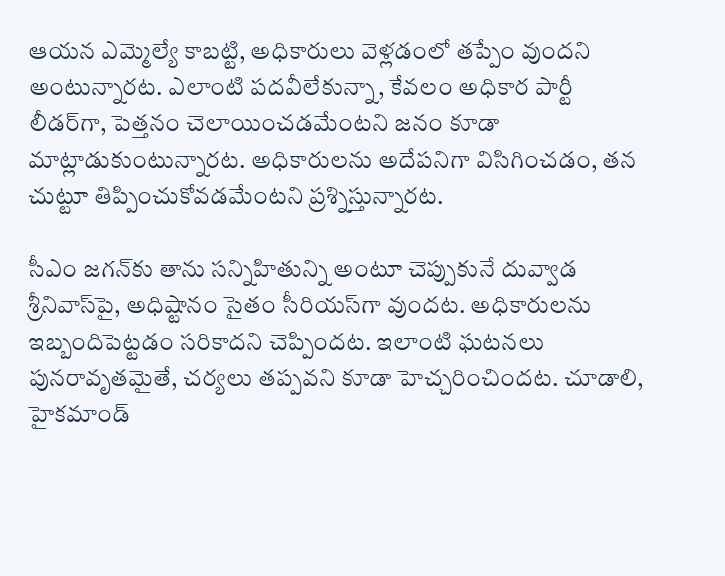ఆయన ఎమ్మెల్యే కాబట్టి, అధికారులు వెళ్లడంలో తప్పేం వుందని అంటున్నారట. ఎలాంటి పదవీలేకున్నా, కేవలం అధికార పార్టీ లీడర్‌గా, పెత్తనం చెలాయించడమేంటని జనం కూడా మాట్లాడుకుంటున్నారట. అధికారులను అదేపనిగా విసిగించడం, తన చుట్టూ తిప్పించుకోవడమేంటని ప్రశ్నిస్తున్నారట.

సీఎం జగన్‌కు తాను సన్నిహితున్ని అంటూ చెప్పుకునే దువ్వాడ శ్రీనివాస్‌పై, అధిష్టానం సైతం సీరియస్‌గా వుందట. అధికారులను ఇబ్బందిపెట్టడం సరికాదని చెప్పిందట. ఇలాంటి ఘటనలు పునరావృతమైతే, చర్యలు తప్పవని కూడా హెచ్చరించిందట. చూడాలి, హైకమాండ్‌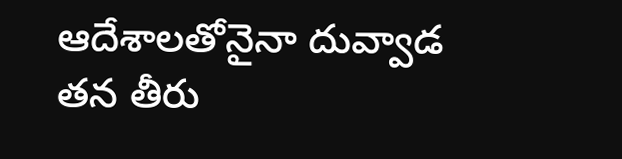ఆదేశాలతోనైనా దువ్వాడ తన తీరు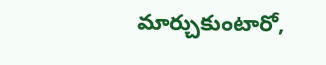మార్చుకుంటారో,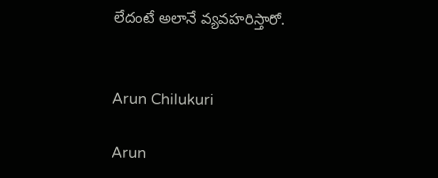లేదంటే అలానే వ్యవహరిస్తారో.


Arun Chilukuri

Arun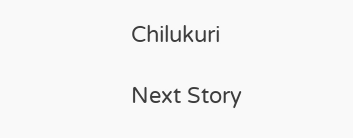Chilukuri

Next Story